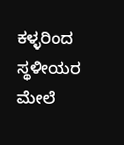ಕಳ್ಳರಿಂದ ಸ್ಥಳೀಯರ ಮೇಲೆ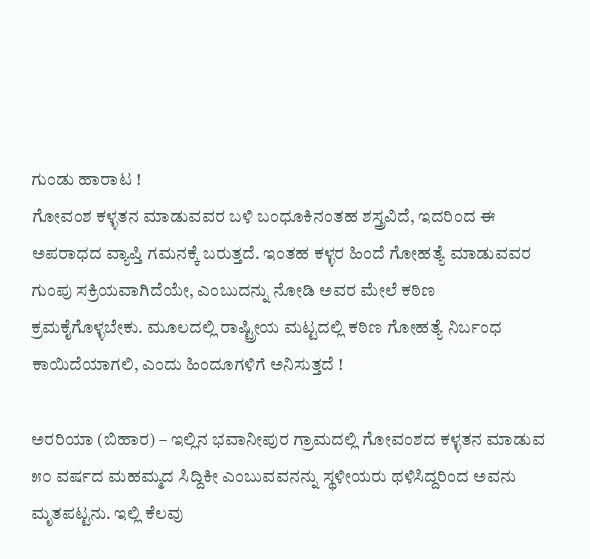ಗುಂಡು ಹಾರಾಟ !
ಗೋವಂಶ ಕಳ್ಳತನ ಮಾಡುವವರ ಬಳಿ ಬಂಧೂಕಿನಂತಹ ಶಸ್ತ್ರವಿದೆ, ಇದರಿಂದ ಈ ಅಪರಾಧದ ವ್ಯಾಪ್ತಿ ಗಮನಕ್ಕೆ ಬರುತ್ತದೆ. ಇಂತಹ ಕಳ್ಳರ ಹಿಂದೆ ಗೋಹತ್ಯೆ ಮಾಡುವವರ ಗುಂಪು ಸಕ್ರಿಯವಾಗಿದೆಯೇ, ಎಂಬುದನ್ನು ನೋಡಿ ಅವರ ಮೇಲೆ ಕಠಿಣ ಕ್ರಮಕೈಗೊಳ್ಳಬೇಕು. ಮೂಲದಲ್ಲಿ ರಾಷ್ಟ್ರೀಯ ಮಟ್ಟದಲ್ಲಿ ಕಠಿಣ ಗೋಹತ್ಯೆ ನಿರ್ಬಂಧ ಕಾಯಿದೆಯಾಗಲಿ, ಎಂದು ಹಿಂದೂಗಳಿಗೆ ಅನಿಸುತ್ತದೆ !

ಅರರಿಯಾ (ಬಿಹಾರ) – ಇಲ್ಲಿನ ಭವಾನೀಪುರ ಗ್ರಾಮದಲ್ಲಿ ಗೋವಂಶದ ಕಳ್ಳತನ ಮಾಡುವ ೫೦ ವರ್ಷದ ಮಹಮ್ಮದ ಸಿದ್ದಿಕೀ ಎಂಬುವವನನ್ನು ಸ್ಥಳೀಯರು ಥಳಿಸಿದ್ದರಿಂದ ಅವನು ಮೃತಪಟ್ಟನು. ಇಲ್ಲಿ ಕೆಲವು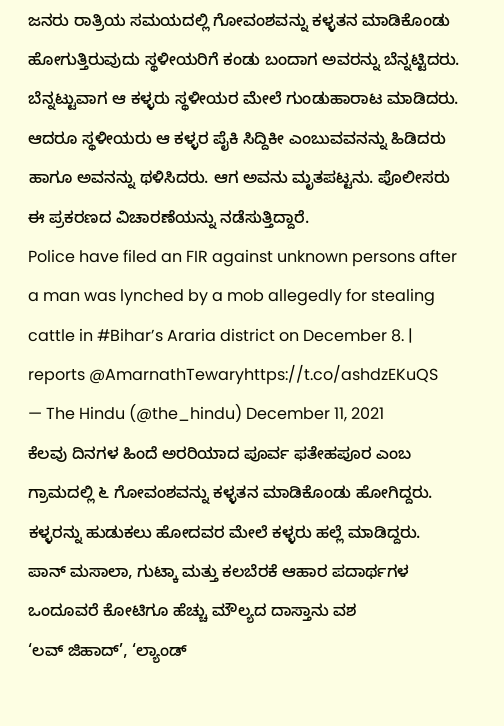ಜನರು ರಾತ್ರಿಯ ಸಮಯದಲ್ಲಿ ಗೋವಂಶವನ್ನು ಕಳ್ಳತನ ಮಾಡಿಕೊಂಡು ಹೋಗುತ್ತಿರುವುದು ಸ್ಥಳೀಯರಿಗೆ ಕಂಡು ಬಂದಾಗ ಅವರನ್ನು ಬೆನ್ನಟ್ಟಿದರು. ಬೆನ್ನಟ್ಟುವಾಗ ಆ ಕಳ್ಳರು ಸ್ಥಳೀಯರ ಮೇಲೆ ಗುಂಡುಹಾರಾಟ ಮಾಡಿದರು. ಆದರೂ ಸ್ಥಳೀಯರು ಆ ಕಳ್ಳರ ಪೈಕಿ ಸಿದ್ದಿಕೀ ಎಂಬುವವನನ್ನು ಹಿಡಿದರು ಹಾಗೂ ಅವನನ್ನು ಥಳಿಸಿದರು. ಆಗ ಅವನು ಮೃತಪಟ್ಟನು. ಪೊಲೀಸರು ಈ ಪ್ರಕರಣದ ವಿಚಾರಣೆಯನ್ನು ನಡೆಸುತ್ತಿದ್ದಾರೆ.
Police have filed an FIR against unknown persons after a man was lynched by a mob allegedly for stealing cattle in #Bihar’s Araria district on December 8. | reports @AmarnathTewaryhttps://t.co/ashdzEKuQS
— The Hindu (@the_hindu) December 11, 2021
ಕೆಲವು ದಿನಗಳ ಹಿಂದೆ ಅರರಿಯಾದ ಪೂರ್ವ ಫತೇಹಪೂರ ಎಂಬ ಗ್ರಾಮದಲ್ಲಿ ೬ ಗೋವಂಶವನ್ನು ಕಳ್ಳತನ ಮಾಡಿಕೊಂಡು ಹೋಗಿದ್ದರು. ಕಳ್ಳರನ್ನು ಹುಡುಕಲು ಹೋದವರ ಮೇಲೆ ಕಳ್ಳರು ಹಲ್ಲೆ ಮಾಡಿದ್ದರು.
ಪಾನ್ ಮಸಾಲಾ, ಗುಟ್ಕಾ ಮತ್ತು ಕಲಬೆರಕೆ ಆಹಾರ ಪದಾರ್ಥಗಳ ಒಂದೂವರೆ ಕೋಟಿಗೂ ಹೆಚ್ಚು ಮೌಲ್ಯದ ದಾಸ್ತಾನು ವಶ
‘ಲವ್ ಜಿಹಾದ್’, ‘ಲ್ಯಾಂಡ್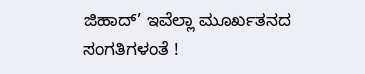ಜಿಹಾದ್’ ಇವೆಲ್ಲಾ ಮೂರ್ಖತನದ ಸಂಗತಿಗಳಂತೆ !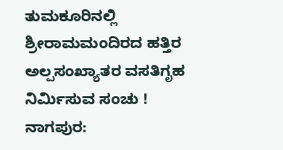ತುಮಕೂರಿನಲ್ಲಿ ಶ್ರೀರಾಮಮಂದಿರದ ಹತ್ತಿರ ಅಲ್ಪಸಂಖ್ಯಾತರ ವಸತಿಗೃಹ ನಿರ್ಮಿಸುವ ಸಂಚು !
ನಾಗಪುರ: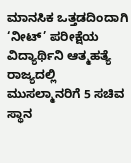ಮಾನಸಿಕ ಒತ್ತಡದಿಂದಾಗಿ ‘ನೀಟ್’ ಪರೀಕ್ಷೆಯ ವಿದ್ಯಾರ್ಥಿನಿ ಆತ್ಮಹತ್ಯೆ
ರಾಜ್ಯದಲ್ಲಿ ಮುಸಲ್ಮಾನರಿಗೆ 5 ಸಚಿವ ಸ್ಥಾನ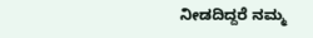ನೀಡದಿದ್ದರೆ ನಮ್ಮ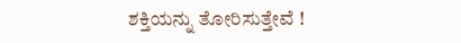ಶಕ್ತಿಯನ್ನು ತೋರಿಸುತ್ತೇವೆ !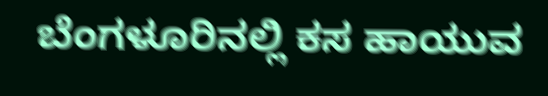ಬೆಂಗಳೂರಿನಲ್ಲಿ ಕಸ ಹಾಯುವ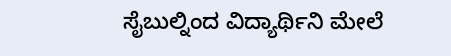ಸೈಬುಲ್ನಿಂದ ವಿದ್ಯಾರ್ಥಿನಿ ಮೇಲೆ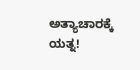ಅತ್ಯಾಚಾರಕ್ಕೆ ಯತ್ನ!